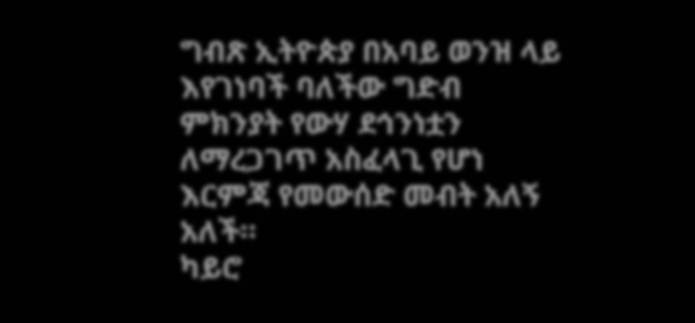ግብጽ ኢትዮጵያ በአባይ ወንዝ ላይ እየገነባች ባለችው ግድብ ምክንያት የውሃ ደኅንነቷን ለማረጋገጥ አስፈላጊ የሆነ እርምጃ የመውሰድ መብት አለኝ አለች።
ካይሮ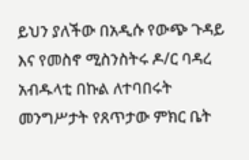ይህን ያለችው በአዲሱ የውጭ ጉዳይ እና የመስኖ ሚስንስትሩ ዶ/ር ባዳረ አብዱላቲ በኩል ለተባበሩት መንግሥታት የጸጥታው ምክር ቤት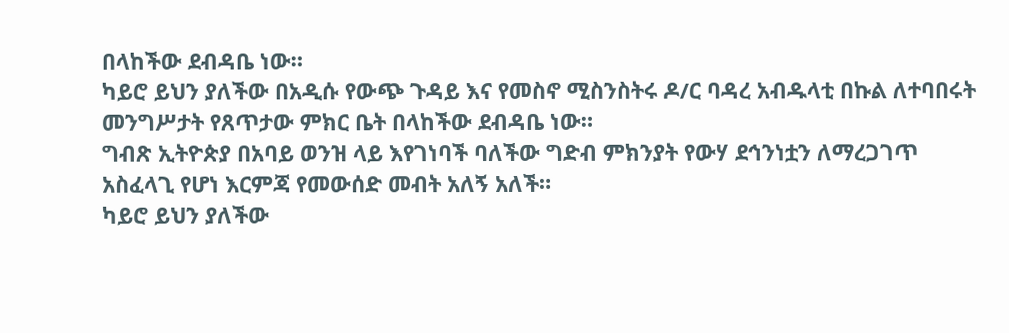በላከችው ደብዳቤ ነው።
ካይሮ ይህን ያለችው በአዲሱ የውጭ ጉዳይ እና የመስኖ ሚስንስትሩ ዶ/ር ባዳረ አብዱላቲ በኩል ለተባበሩት መንግሥታት የጸጥታው ምክር ቤት በላከችው ደብዳቤ ነው።
ግብጽ ኢትዮጵያ በአባይ ወንዝ ላይ እየገነባች ባለችው ግድብ ምክንያት የውሃ ደኅንነቷን ለማረጋገጥ አስፈላጊ የሆነ እርምጃ የመውሰድ መብት አለኝ አለች።
ካይሮ ይህን ያለችው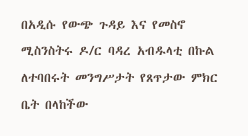በአዲሱ የውጭ ጉዳይ እና የመስኖ ሚስንስትሩ ዶ/ር ባዳረ አብዱላቲ በኩል ለተባበሩት መንግሥታት የጸጥታው ምክር ቤት በላከችው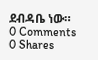ደብዳቤ ነው።
0 Comments
0 Shares